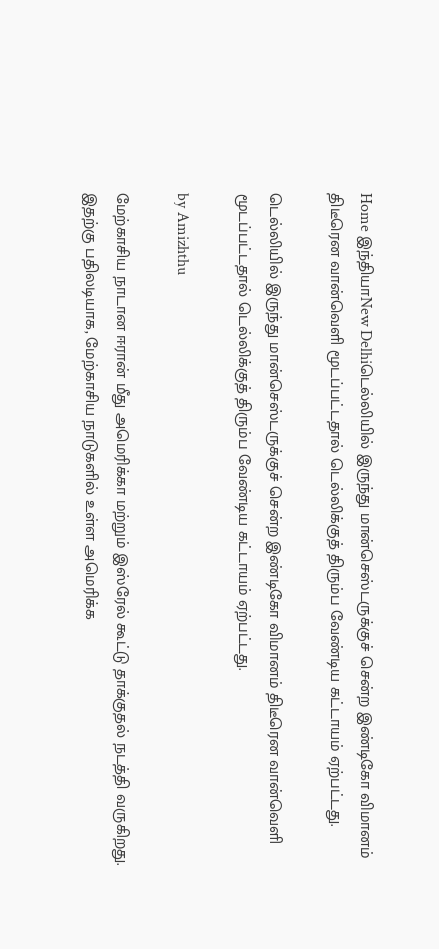Home இந்தியாNew Delhiடெல்லியில் இருந்து மான்செஸ்டருக்குச் சென்ற இண்டிகோ விமானம் திடீரென வான்வெளி மூடப்பட்டதால் டெல்லிக்குத் திரும்ப வேண்டிய கட்டாயம் ஏற்பட்டது.

டெல்லியில் இருந்து மான்செஸ்டருக்குச் சென்ற இண்டிகோ விமானம் திடீரென வான்வெளி மூடப்பட்டதால் டெல்லிக்குத் திரும்ப வேண்டிய கட்டாயம் ஏற்பட்டது.

by Amizhthu

மேற்காசிய நாடான ஈரான் மீது அமெரிக்கா மற்றும் இஸ்ரேல் கூட்டு தாக்குதல் நடத்தி வருகிறது. இதற்கு பதிலடியாக, மேற்காசிய நாடுகளில் உள்ள அமெரிக்க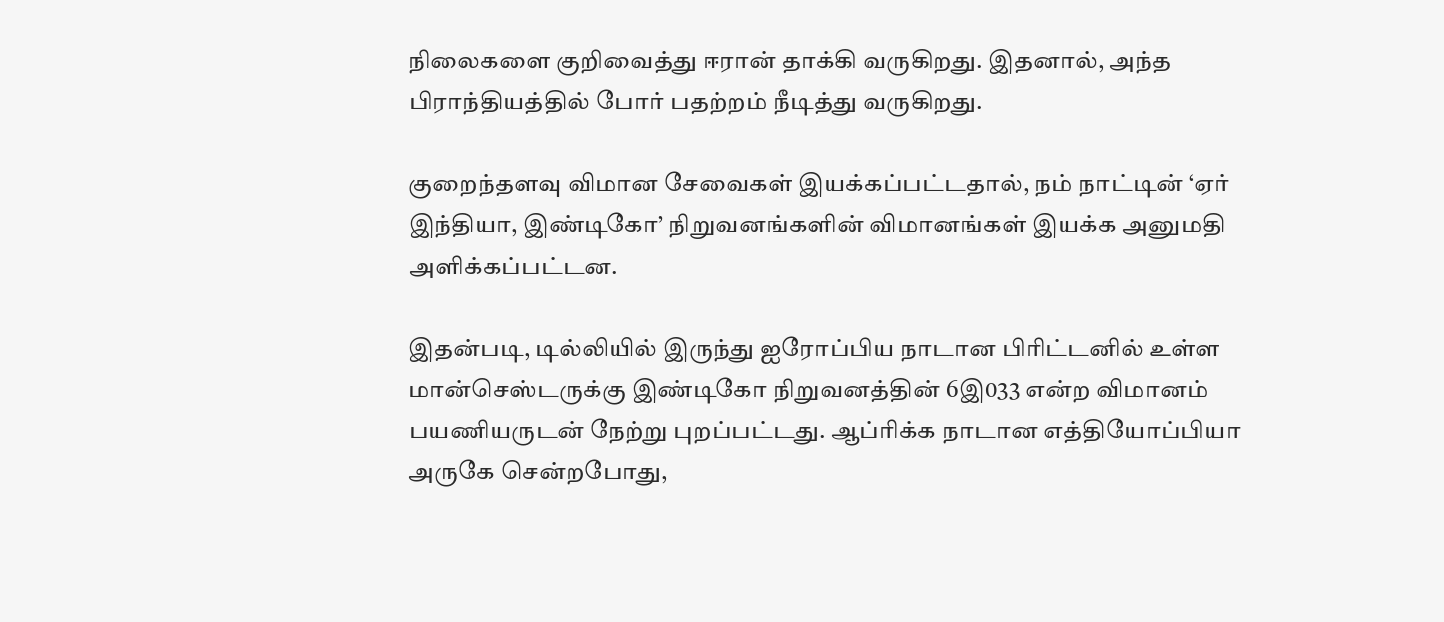நிலைகளை குறிவைத்து ஈரான் தாக்கி வருகிறது. இதனால், அந்த பிராந்தியத்தில் போர் பதற்றம் நீடித்து வருகிறது.

குறைந்தளவு விமான சேவைகள் இயக்கப்பட்டதால், நம் நாட்டின் ‘ஏர் இந்தியா, இண்டிகோ’ நிறுவனங்களின் விமானங்கள் இயக்க அனுமதி அளிக்கப்பட்டன.

இதன்படி, டில்லியில் இருந்து ஐரோப்பிய நாடான பிரிட்டனில் உள்ள மான்செஸ்டருக்கு இண்டிகோ நிறுவனத்தின் 6இ033 என்ற விமானம் பயணியருடன் நேற்று புறப்பட்டது. ஆப்ரிக்க நாடான எத்தியோப்பியா அருகே சென்றபோது,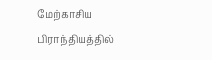மேற்காசிய பிராந்தியத்தில்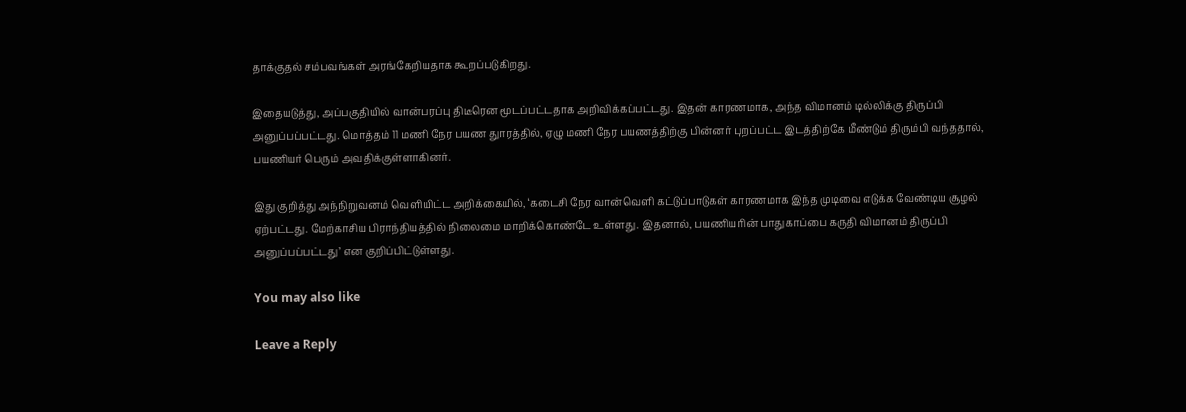தாக்குதல் சம்பவங்கள் அரங்கேறியதாக கூறப்படுகிறது.

இதையடுத்து, அப்பகுதியில் வான்பரப்பு திடீரென மூடப்பட்டதாக அறிவிக்கப்பட்டது. இதன் காரணமாக, அந்த விமானம் டில்லிக்கு திருப்பி அனுப்பப்பட்டது. மொத்தம் 11 மணி நேர பயண துாரத்தில், ஏழு மணி நேர பயணத்திற்கு பின்னர் புறப்பட்ட இடத்திற்கே மீண்டும் திரும்பி வந்ததால், பயணியர் பெரும் அவதிக்குள்ளாகினர்.

இது குறித்து அந்நிறுவனம் வெளியிட்ட அறிக்கையில், ‘கடைசி நேர வான்வெளி கட்டுப்பாடுகள் காரணமாக இந்த முடிவை எடுக்க வேண்டிய சூழல் ஏற்பட்டது. மேற்காசிய பிராந்தியத்தில் நிலைமை மாறிக்கொண்டே உள்ளது. இதனால், பயணியரின் பாதுகாப்பை கருதி விமானம் திருப்பி அனுப்பப்பட்டது’ என குறிப்பிட்டுள்ளது.

You may also like

Leave a Reply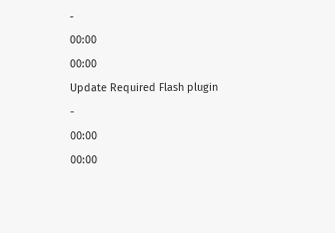-
00:00
00:00
Update Required Flash plugin
-
00:00
00:00